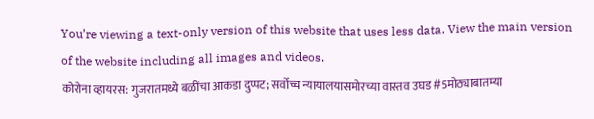You’re viewing a text-only version of this website that uses less data. View the main version of the website including all images and videos.
कोरोना व्हायरस: गुजरातमध्ये बळींचा आकडा दुप्पट; सर्वोच्च न्यायालयासमोरच्या वास्तव उघड #5मोठ्याबातम्या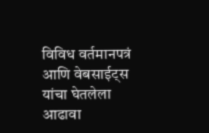विविध वर्तमानपत्रं आणि वेबसाईट्स यांचा घेतलेला आढावा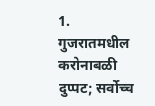1. गुजरातमधील करोनाबळी दुप्पट; सर्वोच्च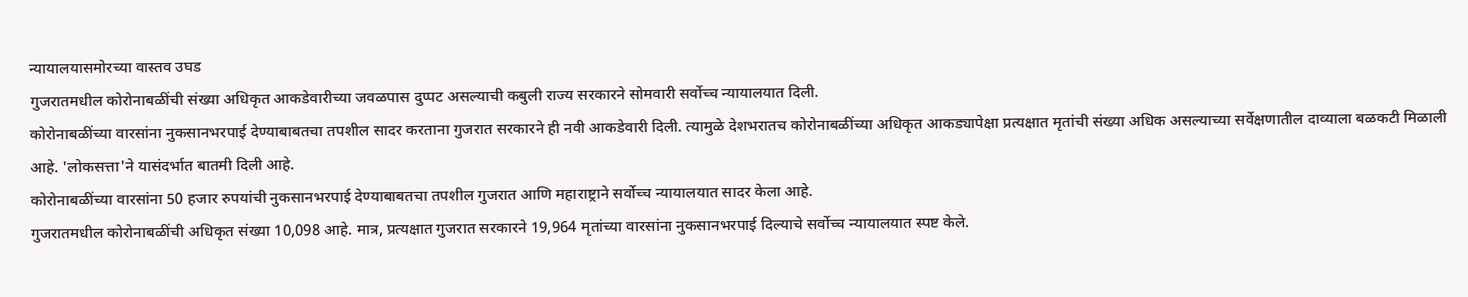न्यायालयासमोरच्या वास्तव उघड
गुजरातमधील कोरोनाबळींची संख्या अधिकृत आकडेवारीच्या जवळपास दुप्पट असल्याची कबुली राज्य सरकारने सोमवारी सर्वोच्च न्यायालयात दिली.
कोरोनाबळींच्या वारसांना नुकसानभरपाई देण्याबाबतचा तपशील सादर करताना गुजरात सरकारने ही नवी आकडेवारी दिली. त्यामुळे देशभरातच कोरोनाबळींच्या अधिकृत आकड्यापेक्षा प्रत्यक्षात मृतांची संख्या अधिक असल्याच्या सर्वेक्षणातील दाव्याला बळकटी मिळाली आहे. 'लोकसत्ता'ने यासंदर्भात बातमी दिली आहे.
कोरोनाबळींच्या वारसांना 50 हजार रुपयांची नुकसानभरपाई देण्याबाबतचा तपशील गुजरात आणि महाराष्ट्राने सर्वोच्च न्यायालयात सादर केला आहे.
गुजरातमधील कोरोनाबळींची अधिकृत संख्या 10,098 आहे. मात्र, प्रत्यक्षात गुजरात सरकारने 19,964 मृतांच्या वारसांना नुकसानभरपाई दिल्याचे सर्वोच्च न्यायालयात स्पष्ट केले.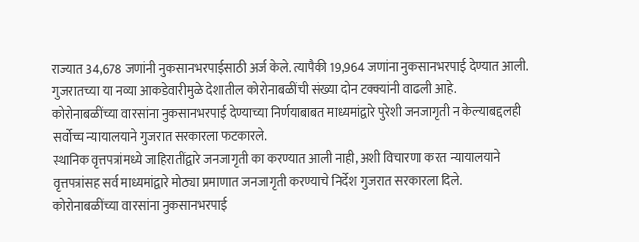राज्यात 34,678 जणांनी नुकसानभरपाईसाठी अर्ज केले. त्यापैकी 19,964 जणांना नुकसानभरपाई देण्यात आली. गुजरातच्या या नव्या आकडेवारीमुळे देशातील कोरोनाबळींची संख्या दोन टक्क्यांनी वाढली आहे.
कोरोनाबळींच्या वारसांना नुकसानभरपाई देण्याच्या निर्णयाबाबत माध्यमांद्वारे पुरेशी जनजागृती न केल्याबद्दलही सर्वोच्च न्यायालयाने गुजरात सरकारला फटकारले.
स्थानिक वृत्तपत्रांमध्ये जाहिरातींद्वारे जनजागृती का करण्यात आली नाही, अशी विचारणा करत न्यायालयाने वृत्तपत्रांसह सर्व माध्यमांद्वारे मोठ्या प्रमाणात जनजागृती करण्याचे निर्देश गुजरात सरकारला दिले.
कोरोनाबळींच्या वारसांना नुकसानभरपाई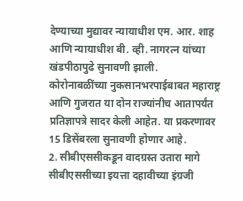देण्याच्या मुद्यावर न्यायाधीश एम. आर. शाह आणि न्यायाधीश बी. व्ही. नागरत्न यांच्या खंडपीठापुढे सुनावणी झाली.
कोरोनाबळींच्या नुकसानभरपाईबाबत महाराष्ट्र आणि गुजरात या दोन राज्यांनीच आतापर्यंत प्रतिज्ञापत्रे सादर केली आहेत. या प्रकरणावर 15 डिसेंबरला सुनावणी होणार आहे.
2. सीबीएससीकडून वादग्रस्त उतारा मागे
सीबीएससीच्या इयत्ता दहावीच्या इंग्रजी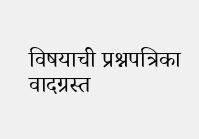विषयाची प्रश्नपत्रिका वादग्रस्त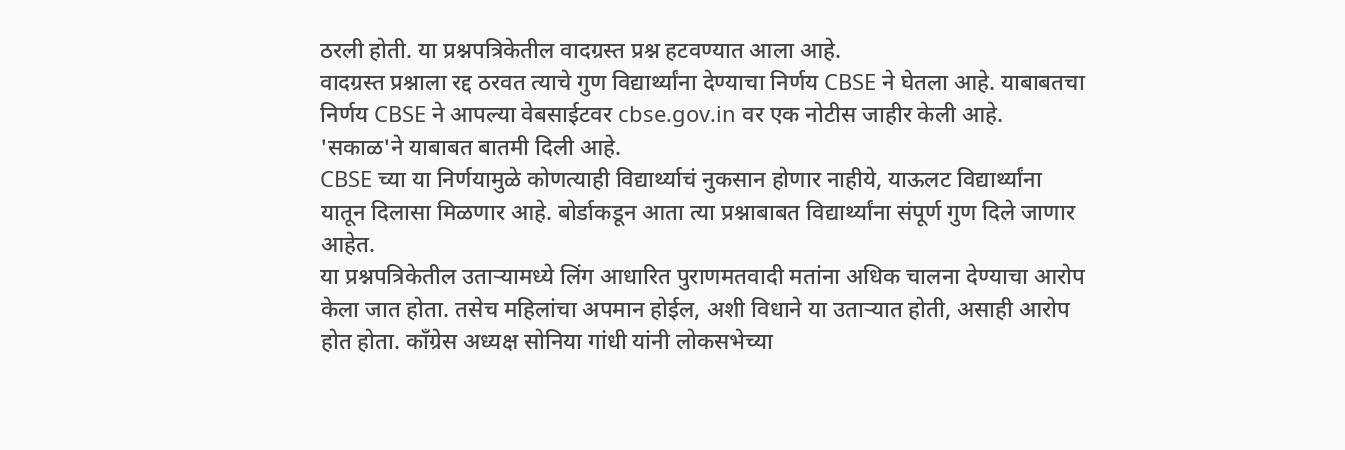ठरली होती. या प्रश्नपत्रिकेतील वादग्रस्त प्रश्न हटवण्यात आला आहे.
वादग्रस्त प्रश्नाला रद्द ठरवत त्याचे गुण विद्यार्थ्यांना देण्याचा निर्णय CBSE ने घेतला आहे. याबाबतचा निर्णय CBSE ने आपल्या वेबसाईटवर cbse.gov.in वर एक नोटीस जाहीर केली आहे. 'सकाळ'ने याबाबत बातमी दिली आहे.
CBSE च्या या निर्णयामुळे कोणत्याही विद्यार्थ्याचं नुकसान होणार नाहीये, याऊलट विद्यार्थ्यांना यातून दिलासा मिळणार आहे. बोर्डाकडून आता त्या प्रश्नाबाबत विद्यार्थ्यांना संपूर्ण गुण दिले जाणार आहेत.
या प्रश्नपत्रिकेतील उताऱ्यामध्ये लिंग आधारित पुराणमतवादी मतांना अधिक चालना देण्याचा आरोप केला जात होता. तसेच महिलांचा अपमान होईल, अशी विधाने या उताऱ्यात होती, असाही आरोप होत होता. काँग्रेस अध्यक्ष सोनिया गांधी यांनी लोकसभेच्या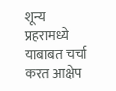शून्य प्रहरामध्ये याबाबत चर्चा करत आक्षेप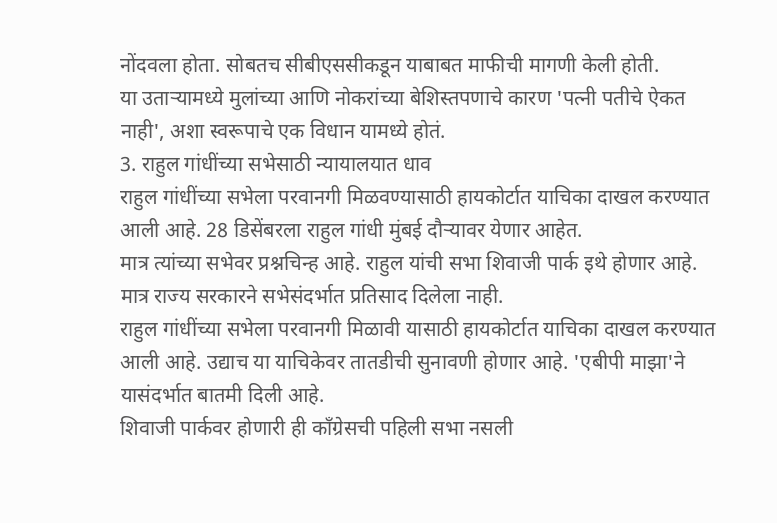नोंदवला होता. सोबतच सीबीएससीकडून याबाबत माफीची मागणी केली होती.
या उताऱ्यामध्ये मुलांच्या आणि नोकरांच्या बेशिस्तपणाचे कारण 'पत्नी पतीचे ऐकत नाही', अशा स्वरूपाचे एक विधान यामध्ये होतं.
3. राहुल गांधींच्या सभेसाठी न्यायालयात धाव
राहुल गांधींच्या सभेला परवानगी मिळवण्यासाठी हायकोर्टात याचिका दाखल करण्यात आली आहे. 28 डिसेंबरला राहुल गांधी मुंबई दौऱ्यावर येणार आहेत.
मात्र त्यांच्या सभेवर प्रश्नचिन्ह आहे. राहुल यांची सभा शिवाजी पार्क इथे होणार आहे. मात्र राज्य सरकारने सभेसंदर्भात प्रतिसाद दिलेला नाही.
राहुल गांधींच्या सभेला परवानगी मिळावी यासाठी हायकोर्टात याचिका दाखल करण्यात आली आहे. उद्याच या याचिकेवर तातडीची सुनावणी होणार आहे. 'एबीपी माझा'ने यासंदर्भात बातमी दिली आहे.
शिवाजी पार्कवर होणारी ही काँग्रेसची पहिली सभा नसली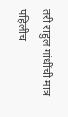तरी राहुल गांधींची मात्र पहिलीच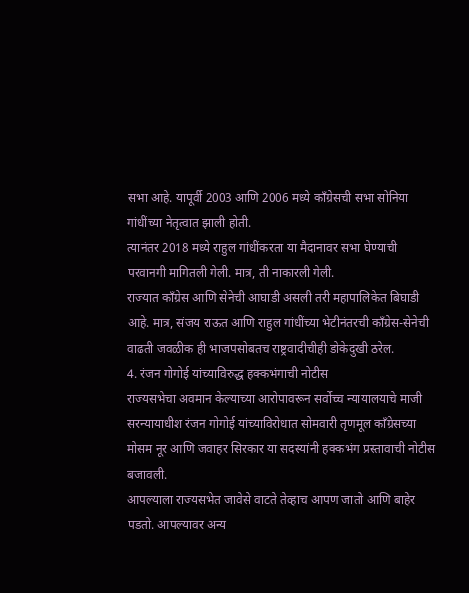सभा आहे. यापूर्वी 2003 आणि 2006 मध्ये काँग्रेसची सभा सोनिया गांधींच्या नेतृत्वात झाली होती.
त्यानंतर 2018 मध्ये राहुल गांधींकरता या मैदानावर सभा घेण्याची परवानगी मागितली गेली. मात्र, ती नाकारली गेली.
राज्यात कॉंग्रेस आणि सेनेची आघाडी असली तरी महापालिकेत बिघाडी आहे. मात्र, संजय राऊत आणि राहुल गांधींच्या भेटीनंतरची कॉंग्रेस-सेनेची वाढती जवळीक ही भाजपसोबतच राष्ट्रवादीचीही डोकेदुखी ठरेल.
4. रंजन गोगोई यांच्याविरुद्ध हक्कभंगाची नोटीस
राज्यसभेचा अवमान केल्याच्या आरोपावरून सर्वोच्च न्यायालयाचे माजी सरन्यायाधीश रंजन गोगोई यांच्याविरोधात सोमवारी तृणमूल काँग्रेसच्या मोसम नूर आणि जवाहर सिरकार या सदस्यांनी हक्कभंग प्रस्तावाची नोटीस बजावली.
आपल्याला राज्यसभेत जावेसे वाटते तेव्हाच आपण जातो आणि बाहेर पडतो. आपल्यावर अन्य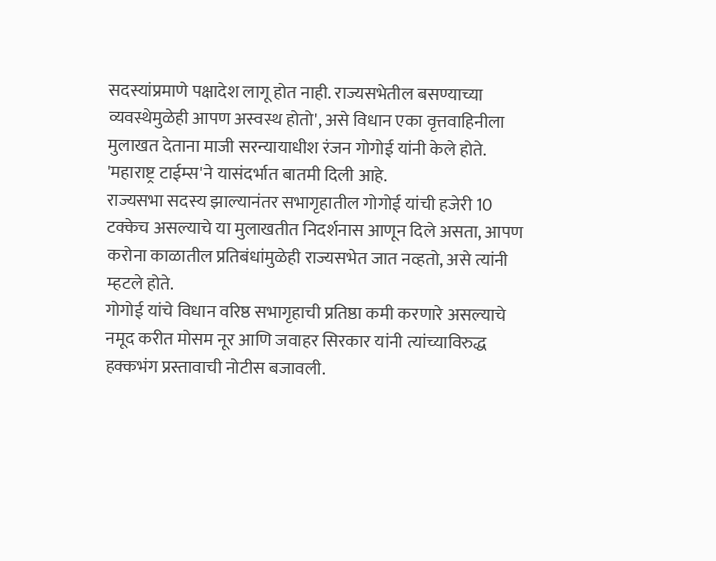सदस्यांप्रमाणे पक्षादेश लागू होत नाही. राज्यसभेतील बसण्याच्या व्यवस्थेमुळेही आपण अस्वस्थ होतो', असे विधान एका वृत्तवाहिनीला मुलाखत देताना माजी सरन्यायाधीश रंजन गोगोई यांनी केले होते. 'महाराष्ट्र टाईम्स'ने यासंदर्भात बातमी दिली आहे.
राज्यसभा सदस्य झाल्यानंतर सभागृहातील गोगोई यांची हजेरी 10 टक्केच असल्याचे या मुलाखतीत निदर्शनास आणून दिले असता, आपण करोना काळातील प्रतिबंधांमुळेही राज्यसभेत जात नव्हतो, असे त्यांनी म्हटले होते.
गोगोई यांचे विधान वरिष्ठ सभागृहाची प्रतिष्ठा कमी करणारे असल्याचे नमूद करीत मोसम नूर आणि जवाहर सिरकार यांनी त्यांच्याविरुद्ध हक्कभंग प्रस्तावाची नोटीस बजावली.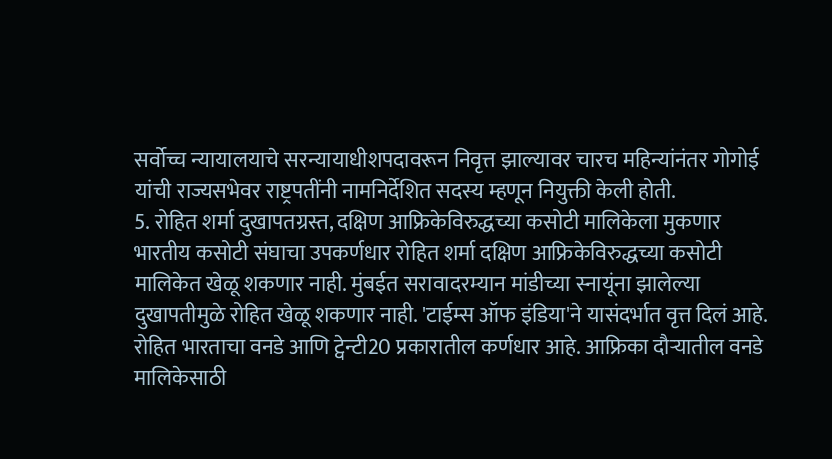सर्वोच्च न्यायालयाचे सरन्यायाधीशपदावरून निवृत्त झाल्यावर चारच महिन्यांनंतर गोगोई यांची राज्यसभेवर राष्ट्रपतींनी नामनिर्देशित सदस्य म्हणून नियुक्ती केली होती.
5. रोहित शर्मा दुखापतग्रस्त, दक्षिण आफ्रिकेविरुद्धच्या कसोटी मालिकेला मुकणार
भारतीय कसोटी संघाचा उपकर्णधार रोहित शर्मा दक्षिण आफ्रिकेविरुद्धच्या कसोटी मालिकेत खेळू शकणार नाही. मुंबईत सरावादरम्यान मांडीच्या स्नायूंना झालेल्या दुखापतीमुळे रोहित खेळू शकणार नाही. 'टाईम्स ऑफ इंडिया'ने यासंदर्भात वृत्त दिलं आहे.
रोहित भारताचा वनडे आणि ट्वेन्टी20 प्रकारातील कर्णधार आहे. आफ्रिका दौऱ्यातील वनडे मालिकेसाठी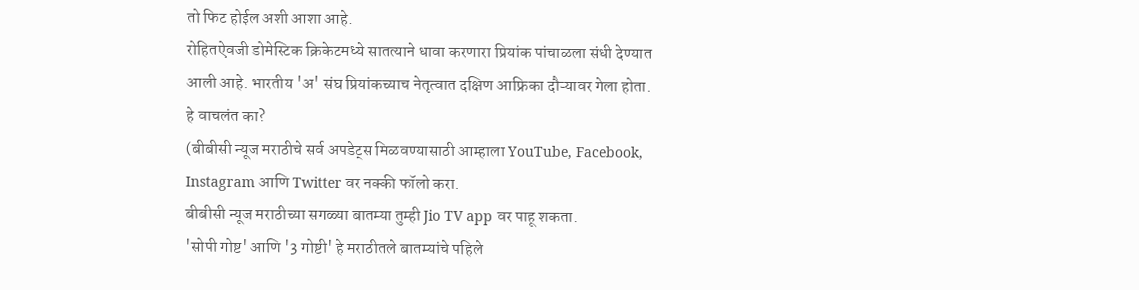तो फिट होईल अशी आशा आहे.
रोहितऐवजी डोमेस्टिक क्रिकेटमध्ये सातत्याने धावा करणारा प्रियांक पांचाळला संधी देण्यात आली आहे. भारतीय 'अ' संघ प्रियांकच्याच नेतृत्वात दक्षिण आफ्रिका दौऱ्यावर गेला होता.
हे वाचलंत का?
(बीबीसी न्यूज मराठीचे सर्व अपडेट्स मिळवण्यासाठी आम्हाला YouTube, Facebook, Instagram आणि Twitter वर नक्की फॉलो करा.
बीबीसी न्यूज मराठीच्या सगळ्या बातम्या तुम्ही Jio TV app वर पाहू शकता.
'सोपी गोष्ट' आणि '3 गोष्टी' हे मराठीतले बातम्यांचे पहिले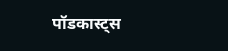पॉडकास्ट्स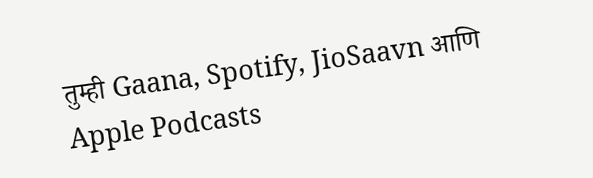तुम्ही Gaana, Spotify, JioSaavn आणि Apple Podcasts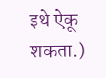इथे ऐकू शकता.)